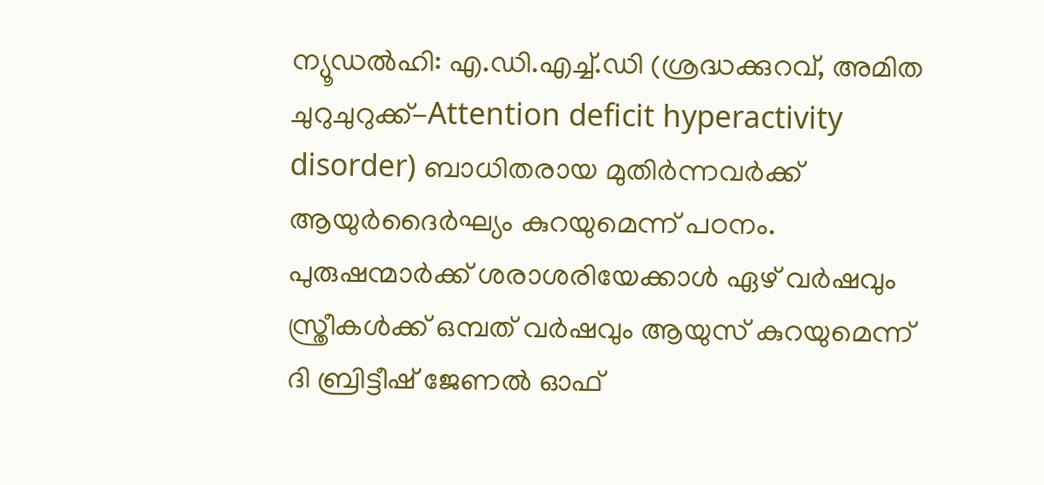ന്യൂഡൽഹി: എ.ഡി.എച്ച്.ഡി (ശ്രദ്ധക്കുറവ്, അമിത ചുറുചുറുക്ക്-Attention deficit hyperactivity disorder) ബാധിതരായ മുതിർന്നവർക്ക് ആയുർദൈർഘ്യം കുറയുമെന്ന് പഠനം. പുരുഷന്മാർക്ക് ശരാശരിയേക്കാൾ ഏഴ് വർഷവും സ്ത്രീകൾക്ക് ഒമ്പത് വർഷവും ആയുസ് കുറയുമെന്ന് ദി ബ്രിട്ടീഷ് ജേണൽ ഓഫ്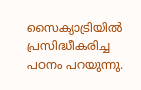സൈക്യാട്രിയിൽ പ്രസിദ്ധീകരിച്ച പഠനം പറയുന്നു.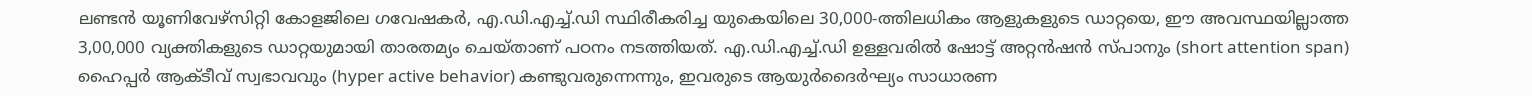ലണ്ടൻ യൂണിവേഴ്‌സിറ്റി കോളജിലെ ഗവേഷകർ, എ.ഡി.എച്ച്.ഡി സ്ഥിരീകരിച്ച യുകെയിലെ 30,000-ത്തിലധികം ആളുകളുടെ ഡാറ്റയെ, ഈ അവസ്ഥയില്ലാത്ത 3,00,000 വ്യക്തികളുടെ ഡാറ്റയുമായി താരതമ്യം ചെയ്താണ് പഠനം നടത്തിയത്. എ.ഡി.എച്ച്.ഡി ഉള്ളവരിൽ ഷോട്ട് അറ്റൻഷൻ സ്പാനും (short attention span) ഹൈപ്പർ ആക്ടീവ് സ്വഭാവവും (hyper active behavior) കണ്ടുവരുന്നെന്നും, ഇവരുടെ ആയുർദൈർഘ്യം സാധാരണ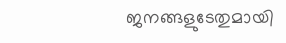ജനങ്ങളുടേതുമായി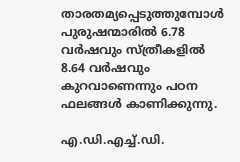താരതമ്യപ്പെടുത്തുമ്പോൾ പുരുഷന്മാരിൽ 6.78 വർഷവും സ്ത്രീകളിൽ 8.64 വർഷവും കുറവാണെന്നും പഠന ഫലങ്ങൾ കാണിക്കുന്നു.

എ.ഡി.എച്ച്.ഡി.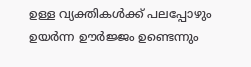ഉള്ള വ്യക്തികൾക്ക് പലപ്പോഴും ഉയർന്ന ഊർജ്ജം ഉണ്ടെന്നും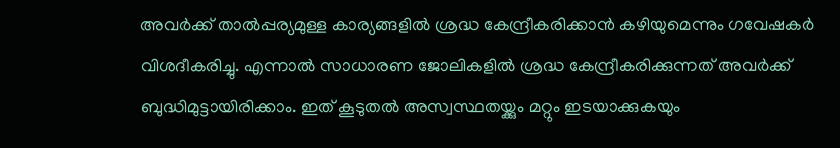അവർക്ക് താൽപ്പര്യമുള്ള കാര്യങ്ങളിൽ ശ്രദ്ധ കേന്ദ്രീകരിക്കാൻ കഴിയുമെന്നും ഗവേഷകർ വിശദീകരിച്ചു. എന്നാൽ സാധാരണ ജോലികളിൽ ശ്രദ്ധ കേന്ദ്രീകരിക്കുന്നത് അവർക്ക് ബുദ്ധിമുട്ടായിരിക്കാം. ഇത് കൂടുതൽ അസ്വസ്ഥതയ്ക്കും മറ്റും ഇടയാക്കുകയും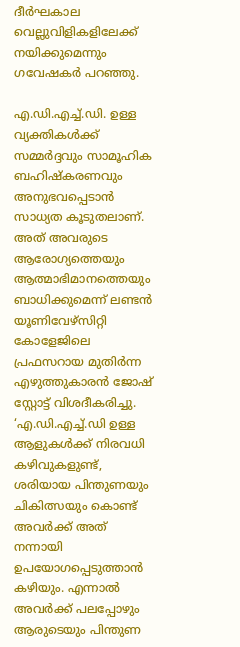ദീർഘകാല വെല്ലുവിളികളിലേക്ക് നയിക്കുമെന്നും ഗവേഷകർ പറഞ്ഞു.

എ.ഡി.എച്ച്.ഡി. ഉള്ള വ്യക്തികൾക്ക് സമ്മർദ്ദവും സാമൂഹിക ബഹിഷ്‌കരണവും അനുഭവപ്പെടാൻ സാധ്യത കൂടുതലാണ്. അത് അവരുടെ ആരോഗ്യത്തെയും ആത്മാഭിമാനത്തെയും ബാധിക്കുമെന്ന് ലണ്ടൻ യൂണിവേഴ്‌സിറ്റി കോളേജിലെ പ്രഫസറായ മുതിർന്ന എഴുത്തുകാരൻ ജോഷ് സ്റ്റോട്ട് വിശദീകരിച്ചു. ‘എ.ഡി.എച്ച്.ഡി ഉള്ള ആളുകൾക്ക് നിരവധി കഴിവുകളുണ്ട്, ശരിയായ പിന്തുണയും ചികിത്സയും കൊണ്ട് അവർക്ക് അത് നന്നായി ഉപയോഗപ്പെടുത്താൻ കഴിയും. എന്നാൽ അവർക്ക് പലപ്പോഴും ആരുടെയും പിന്തുണ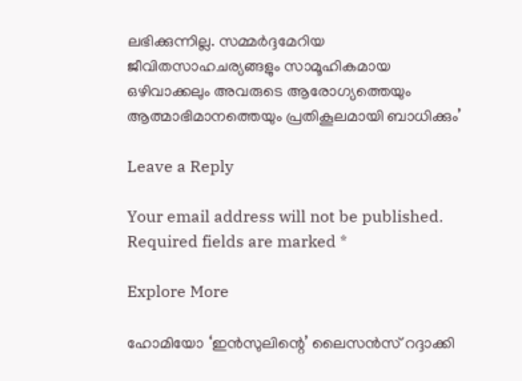ലഭിക്കുന്നില്ല. സമ്മർദ്ദമേറിയ ജീവിതസാഹചര്യങ്ങളും സാമൂഹികമായ ഒഴിവാക്കലും അവരുടെ ആരോഗ്യത്തെയും ആത്മാഭിമാനത്തെയും പ്രതികൂലമായി ബാധിക്കും’

Leave a Reply

Your email address will not be published. Required fields are marked *

Explore More

ഹോമിയോ ‘ഇൻസുലിന്റെ’ ലൈസൻസ് റദ്ദാക്കി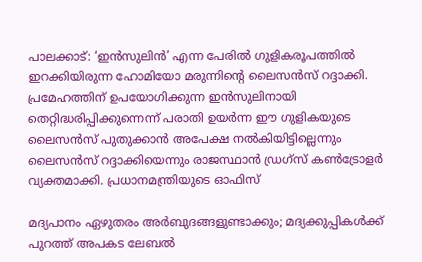പാലക്കാട്: ‘ഇൻസുലിൻ’ എന്ന പേരിൽ ഗുളികരൂപത്തിൽ ഇറക്കിയിരുന്ന ഹോമിയോ മരുന്നിന്റെ ലൈസൻസ് റദ്ദാക്കി. പ്രമേഹത്തിന് ഉപയോഗിക്കുന്ന ഇൻസുലിനായി തെറ്റിദ്ധരിപ്പിക്കുന്നെന്ന് പരാതി ഉയർന്ന ഈ ഗുളികയുടെ ലൈസൻസ് പുതുക്കാൻ അപേക്ഷ നൽകിയിട്ടില്ലെന്നും ലൈസൻസ് റദ്ദാക്കിയെന്നും രാജസ്ഥാൻ ഡ്രഗ്സ് കൺട്രോളർ വ്യക്തമാക്കി. പ്രധാനമന്ത്രിയുടെ ഓഫിസ്

മദ്യപാനം ഏഴുതരം അർബുദങ്ങളുണ്ടാക്കും; മദ്യക്കുപ്പികൾക്ക് പുറത്ത് അപകട ലേബൽ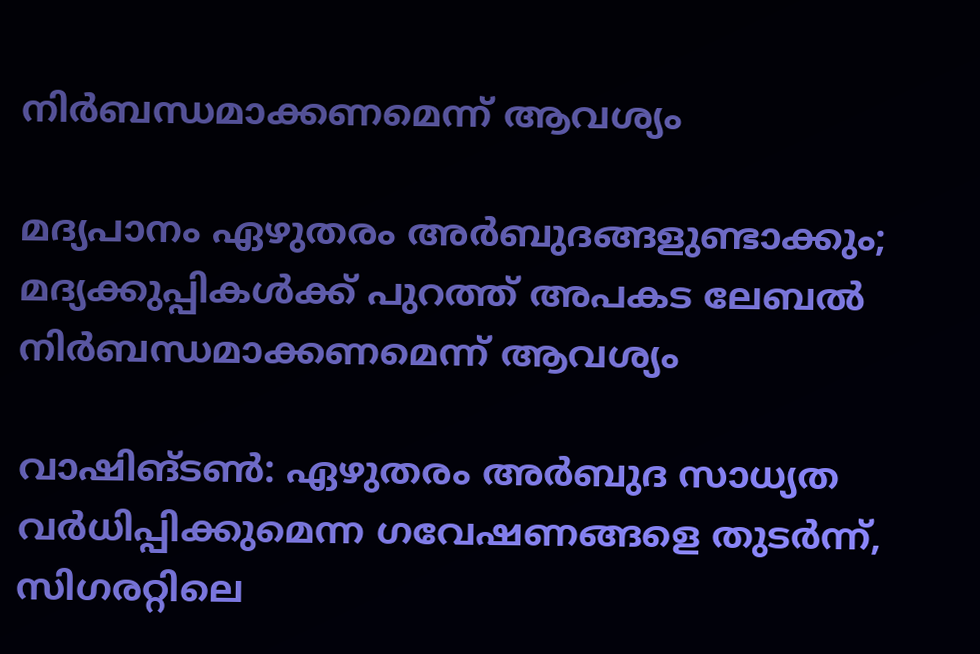നിർബന്ധമാക്കണമെന്ന് ആവശ്യം

മദ്യപാനം ഏഴുതരം അർബുദങ്ങളുണ്ടാക്കും; മദ്യക്കുപ്പികൾക്ക് പുറത്ത് അപകട ലേബൽ നിർബന്ധമാക്കണമെന്ന് ആവശ്യം

വാഷിങ്ടൺ: ഏഴുതരം അർബുദ സാധ്യത വർധിപ്പിക്കുമെന്ന ഗവേഷണങ്ങളെ തുടർന്ന്, സിഗരറ്റിലെ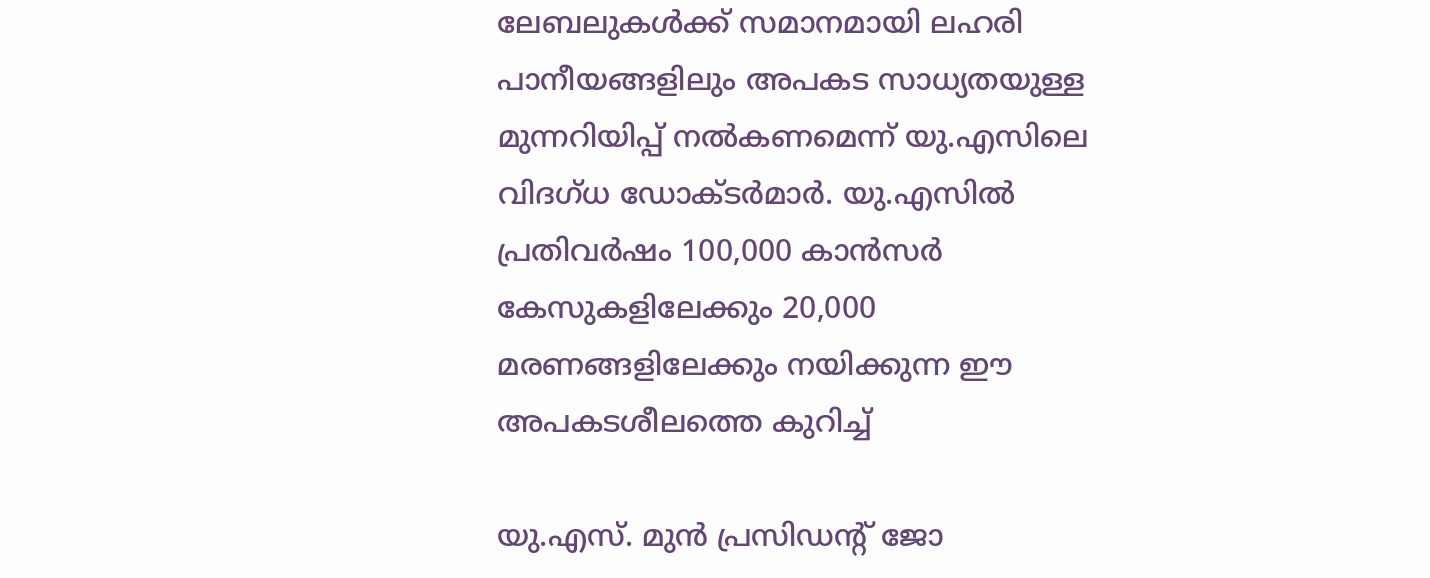ലേബലുകൾക്ക് സമാനമായി ലഹരി പാനീയങ്ങളിലും അപകട സാധ്യതയുള്ള മുന്നറിയിപ്പ് നൽകണമെന്ന് യു.എസിലെ വിദഗ്ധ ഡോക്ടർമാർ. യു.എസിൽ പ്രതിവർഷം 100,000 കാൻസർ കേസുകളിലേക്കും 20,000 മരണങ്ങളിലേക്കും നയിക്കുന്ന ഈ അപകടശീലത്തെ കുറിച്ച്

യു.എസ്. മുൻ പ്രസിഡന്‍റ് ജോ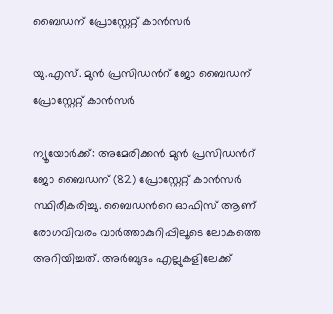ബൈഡന് പ്രോസ്റ്റേറ്റ് കാൻസർ

യു.എസ്. മുൻ പ്രസിഡന്‍റ് ജോ ബൈഡന് പ്രോസ്റ്റേറ്റ് കാൻസർ

ന്യൂയോര്‍ക്ക്: അമേരിക്കൻ മുന്‍ പ്രസിഡന്‍റ് ജോ ബൈഡന് (82) പ്രോസ്റ്റേറ്റ് കാന്‍സര്‍ സ്ഥിരീകരിച്ചു. ബൈഡന്‍റെ ഓഫിസ് ആണ് രോഗവിവരം വാർത്താകുറിപ്പിലൂടെ ലോകത്തെ അറിയിച്ചത്. അർബുദം എല്ലുകളിലേക്ക്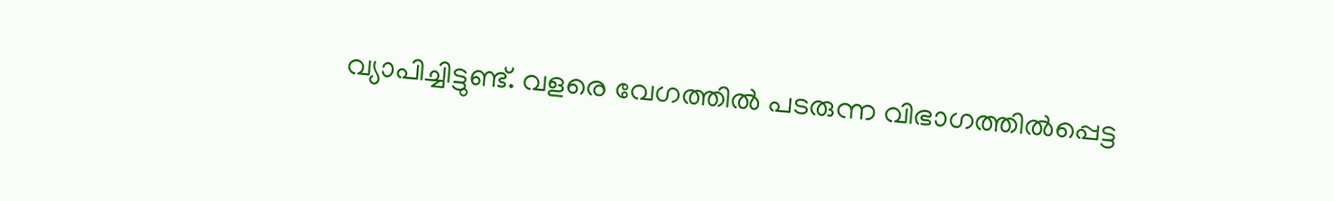വ്യാപിച്ചിട്ടുണ്ട്. വളരെ വേഗത്തിൽ പടരുന്ന വിഭാഗത്തിൽപ്പെട്ട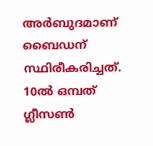അർബുദമാണ് ബൈഡന് സ്ഥിരീകരിച്ചത്. 10ൽ ഒമ്പത് ഗ്ലീസൺ